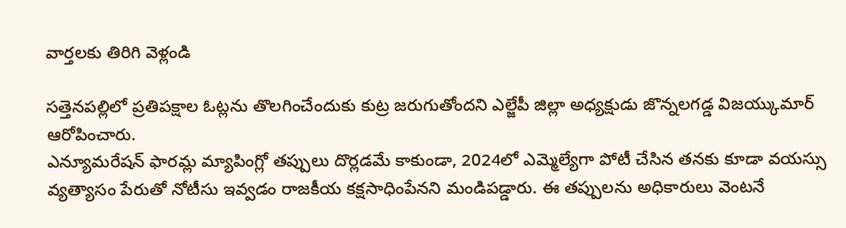వార్తలకు తిరిగి వెళ్లండి

సత్తెనపల్లిలో ప్రతిపక్షాల ఓట్లను తొలగించేందుకు కుట్ర జరుగుతోందని ఎల్జేపీ జిల్లా అధ్యక్షుడు జొన్నలగడ్డ విజయ్కుమార్ ఆరోపించారు.
ఎన్యూమరేషన్ ఫారమ్ల మ్యాపింగ్లో తప్పులు దొర్లడమే కాకుండా, 2024లో ఎమ్మెల్యేగా పోటీ చేసిన తనకు కూడా వయస్సు వ్యత్యాసం పేరుతో నోటీసు ఇవ్వడం రాజకీయ కక్షసాధింపేనని మండిపడ్డారు. ఈ తప్పులను అధికారులు వెంటనే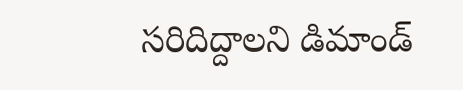సరిదిద్దాలని డిమాండ్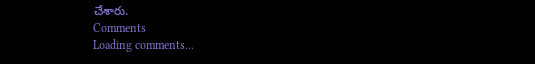చేశారు.
Comments
Loading comments...